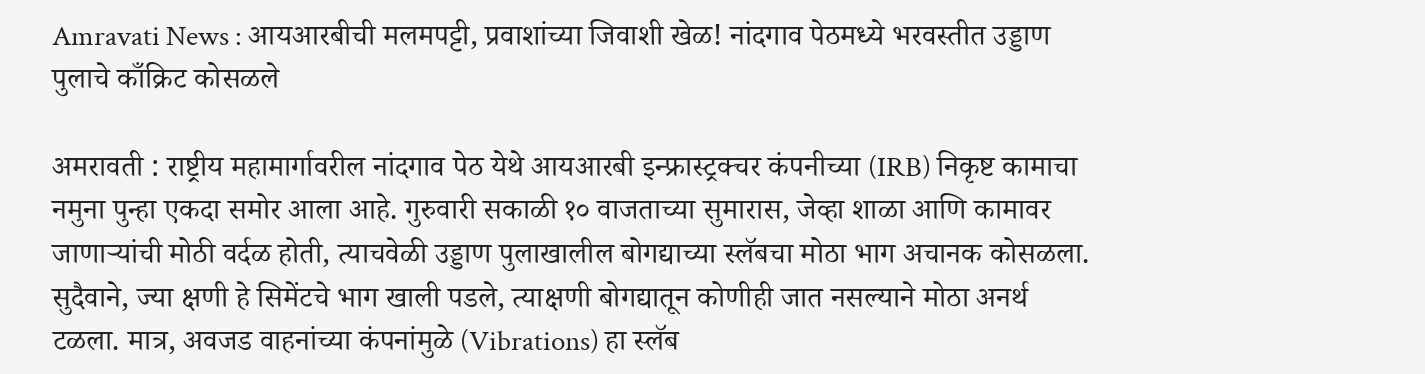Amravati News : आयआरबीची मलमपट्टी, प्रवाशांच्या जिवाशी खेळ! नांदगाव पेठमध्ये भरवस्तीत उड्डाण पुलाचे काँक्रिट कोसळले

अमरावती : राष्ट्रीय महामार्गावरील नांदगाव पेठ येथे आयआरबी इन्फ्रास्ट्रक्चर कंपनीच्या (IRB) निकृष्ट कामाचा नमुना पुन्हा एकदा समोर आला आहे. गुरुवारी सकाळी १० वाजताच्या सुमारास, जेव्हा शाळा आणि कामावर जाणाऱ्यांची मोठी वर्दळ होती, त्याचवेळी उड्डाण पुलाखालील बोगद्याच्या स्लॅबचा मोठा भाग अचानक कोसळला. सुदैवाने, ज्या क्षणी हे सिमेंटचे भाग खाली पडले, त्याक्षणी बोगद्यातून कोणीही जात नसल्याने मोठा अनर्थ टळला. मात्र, अवजड वाहनांच्या कंपनांमुळे (Vibrations) हा स्लॅब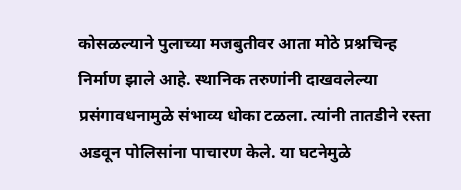कोसळल्याने पुलाच्या मजबुतीवर आता मोठे प्रश्नचिन्ह निर्माण झाले आहे. स्थानिक तरुणांनी दाखवलेल्या प्रसंगावधनामुळे संभाव्य धोका टळला. त्यांनी तातडीने रस्ता अडवून पोलिसांना पाचारण केले. या घटनेमुळे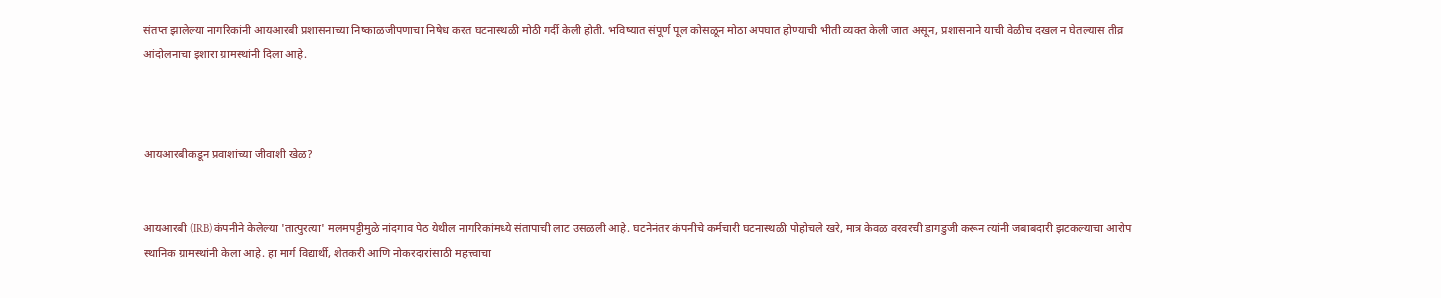संतप्त झालेल्या नागरिकांनी आयआरबी प्रशासनाच्या निष्काळजीपणाचा निषेध करत घटनास्थळी मोठी गर्दी केली होती. भविष्यात संपूर्ण पूल कोसळून मोठा अपघात होण्याची भीती व्यक्त केली जात असून, प्रशासनाने याची वेळीच दखल न घेतल्यास तीव्र आंदोलनाचा इशारा ग्रामस्थांनी दिला आहे.



आयआरबीकडून प्रवाशांच्या जीवाशी खेळ?


आयआरबी (IRB) कंपनीने केलेल्या 'तात्पुरत्या' मलमपट्टीमुळे नांदगाव पेठ येथील नागरिकांमध्ये संतापाची लाट उसळली आहे. घटनेनंतर कंपनीचे कर्मचारी घटनास्थळी पोहोचले खरे, मात्र केवळ वरवरची डागडुजी करून त्यांनी जबाबदारी झटकल्याचा आरोप स्थानिक ग्रामस्थांनी केला आहे. हा मार्ग विद्यार्थी, शेतकरी आणि नोकरदारांसाठी महत्त्वाचा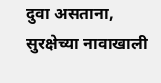दुवा असताना, सुरक्षेच्या नावाखाली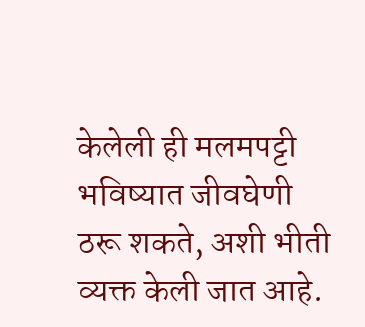केलेली ही मलमपट्टी भविष्यात जीवघेणी ठरू शकते, अशी भीती व्यक्त केली जात आहे.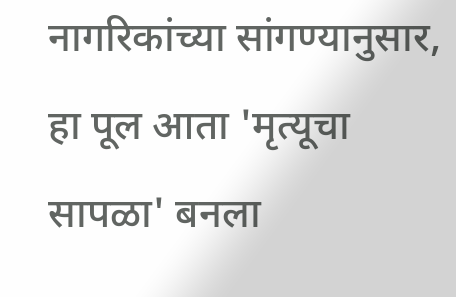नागरिकांच्या सांगण्यानुसार, हा पूल आता 'मृत्यूचा सापळा' बनला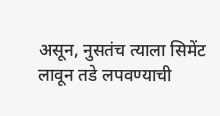असून, नुसतंच त्याला सिमेंट लावून तडे लपवण्याची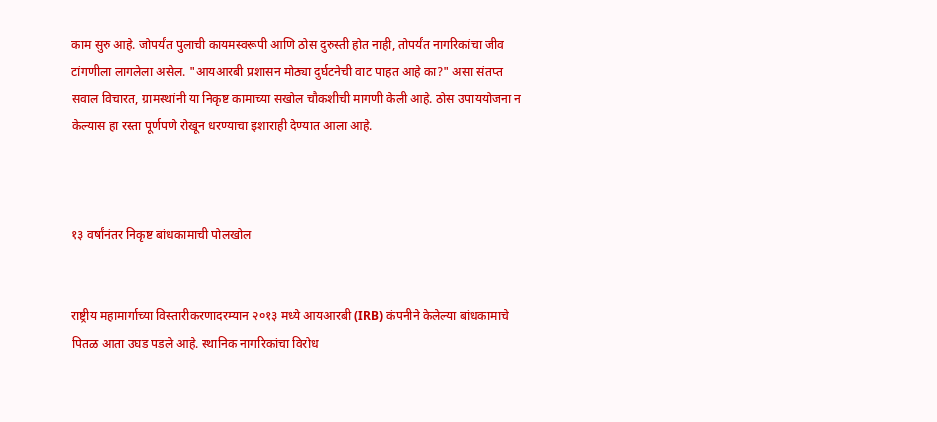काम सुरु आहे. जोपर्यंत पुलाची कायमस्वरूपी आणि ठोस दुरुस्ती होत नाही, तोपर्यंत नागरिकांचा जीव टांगणीला लागलेला असेल. "आयआरबी प्रशासन मोठ्या दुर्घटनेची वाट पाहत आहे का?" असा संतप्त सवाल विचारत, ग्रामस्थांनी या निकृष्ट कामाच्या सखोल चौकशीची मागणी केली आहे. ठोस उपाययोजना न केल्यास हा रस्ता पूर्णपणे रोखून धरण्याचा इशाराही देण्यात आला आहे.



१३ वर्षांनंतर निकृष्ट बांधकामाची पोलखोल


राष्ट्रीय महामार्गाच्या विस्तारीकरणादरम्यान २०१३ मध्ये आयआरबी (IRB) कंपनीने केलेल्या बांधकामाचे पितळ आता उघड पडले आहे. स्थानिक नागरिकांचा विरोध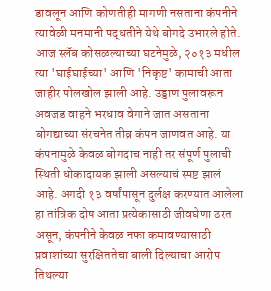डावलून आणि कोणतीही मागणी नसताना कंपनीने त्यावेळी मनमानी पद्धतीने येथे बोगदे उभारले होते. आज स्लॅब कोसळल्याच्या घटनेमुळे, २०१३ मधील त्या 'घाईघाईच्या' आणि 'निकृष्ट' कामाची आता जाहीर पोलखोल झाली आहे. उड्डाण पुलावरून अवजड वाहने भरधाव वेगाने जात असताना बोगद्याच्या संरचनेत तीव्र कंपन जाणवत आहे. या कंपनामुळे केवळ बोगदाच नाही तर संपूर्ण पुलाची स्थिती धोकादायक झाली असल्याचं स्पष्ट झालं आहे. अगदी १३ वर्षांपासून दुर्लक्ष करण्यात आलेला हा तांत्रिक दोष आता प्रत्येकासाठी जीवघेणा ठरत असून, कंपनीने केवळ नफा कमावण्यासाठी प्रवाशांच्या सुरक्षिततेचा बाली दिल्याचा आरोप तिथल्या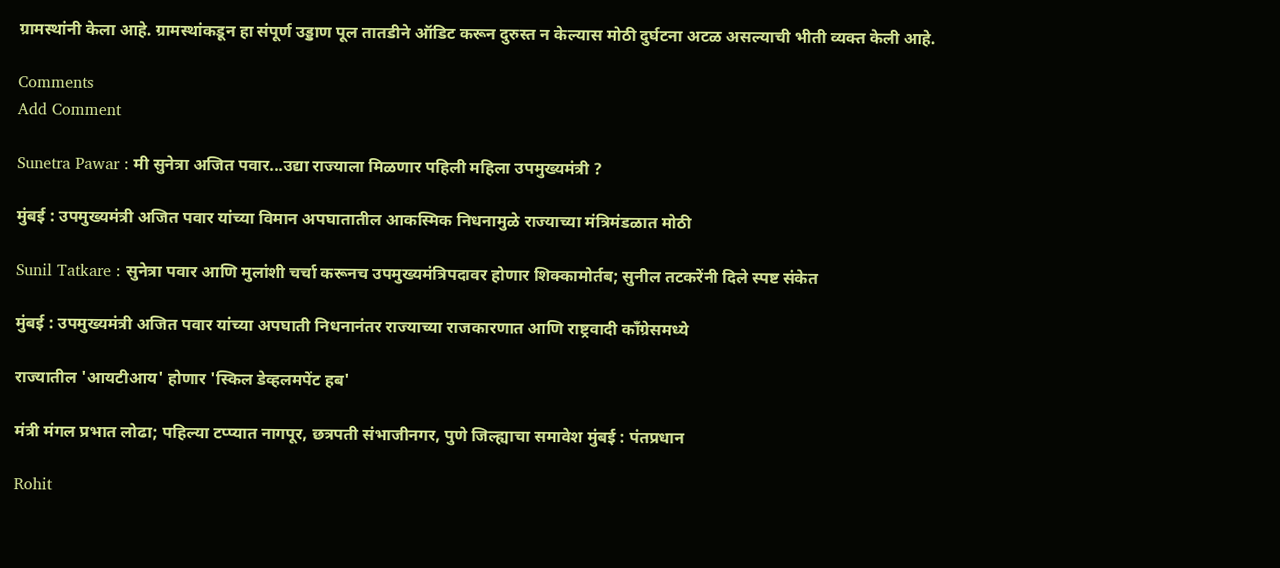ग्रामस्थांनी केला आहे. ग्रामस्थांकडून हा संपूर्ण उड्डाण पूल तातडीने ऑडिट करून दुरुस्त न केल्यास मोठी दुर्घटना अटळ असल्याची भीती व्यक्त केली आहे.

Comments
Add Comment

Sunetra Pawar : मी सुनेत्रा अजित पवार...उद्या राज्याला मिळणार पहिली महिला उपमुख्यमंत्री ?

मुंबई : उपमुख्यमंत्री अजित पवार यांच्या विमान अपघातातील आकस्मिक निधनामुळे राज्याच्या मंत्रिमंडळात मोठी

Sunil Tatkare : सुनेत्रा पवार आणि मुलांशी चर्चा करूनच उपमुख्यमंत्रिपदावर होणार शिक्कामोर्तब; सुनील तटकरेंनी दिले स्पष्ट संकेत

मुंबई : उपमुख्यमंत्री अजित पवार यांच्या अपघाती निधनानंतर राज्याच्या राजकारणात आणि राष्ट्रवादी काँग्रेसमध्ये

राज्यातील 'आयटीआय' होणार 'स्किल डेव्हलमपेंट हब'

मंत्री मंगल प्रभात लोढा; पहिल्या टप्प्यात नागपूर, छत्रपती संभाजीनगर, पुणे जिल्ह्याचा समावेश मुंबई : पंतप्रधान

Rohit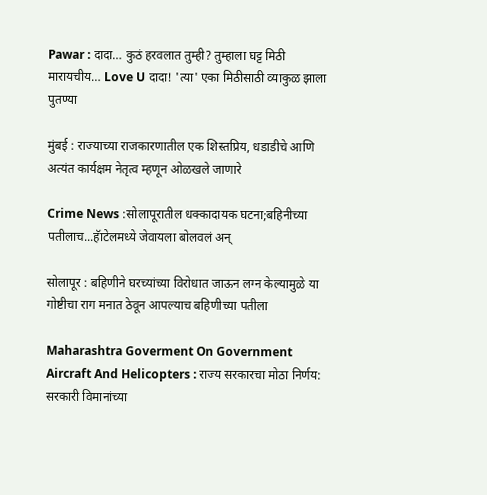Pawar : दादा… कुठं हरवलात तुम्ही? तुम्हाला घट्ट मिठी मारायचीय… Love U दादा! 'त्या' एका मिठीसाठी व्याकुळ झाला पुतण्या

मुंबई : राज्याच्या राजकारणातील एक शिस्तप्रिय, धडाडीचे आणि अत्यंत कार्यक्षम नेतृत्व म्हणून ओळखले जाणारे

Crime News :सोलापूरातील धक्कादायक घटना;बहिनीच्या पतीलाच...हॅाटेलमध्ये जेवायला बोलवलं अन्

सोलापूर : बहिणीने घरच्यांच्या विरोधात जाऊन लग्न केल्यामुळे या गोष्टीचा राग मनात ठेवून आपल्याच बहिणीच्या पतीला

Maharashtra Goverment On Government Aircraft And Helicopters : राज्य सरकारचा मोठा निर्णय: सरकारी विमानांच्या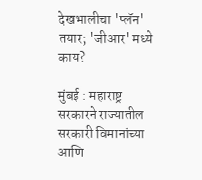देखभालीचा 'प्लॅन' तयार; 'जीआर' मध्ये काय?

मुंबई : महाराष्ट्र सरकारने राज्यातील सरकारी विमानांच्या आणि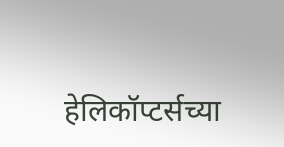हेलिकॉप्टर्सच्या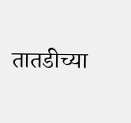तातडीच्या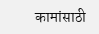कामांसाठी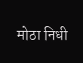मोठा निधी